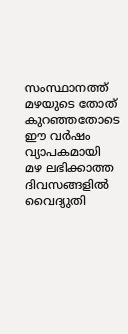സംസ്ഥാനത്ത് മഴയുടെ തോത് കുറഞ്ഞതോടെ ഈ വർഷം വ്യാപകമായി മഴ ലഭിക്കാത്ത ദിവസങ്ങളിൽ വൈദ്യുതി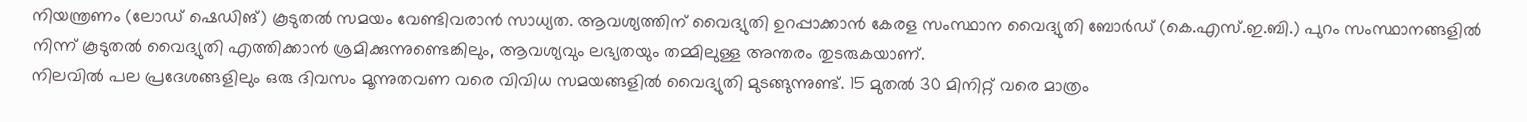നിയന്ത്രണം (ലോഡ് ഷെഡിങ്) കൂടുതൽ സമയം വേണ്ടിവരാൻ സാധ്യത. ആവശ്യത്തിന് വൈദ്യുതി ഉറപ്പാക്കാൻ കേരള സംസ്ഥാന വൈദ്യുതി ബോർഡ് (കെ.എസ്.ഇ.ബി.) പുറം സംസ്ഥാനങ്ങളിൽ നിന്ന് കൂടുതൽ വൈദ്യുതി എത്തിക്കാൻ ശ്രമിക്കുന്നുണ്ടെങ്കിലും, ആവശ്യവും ലഭ്യതയും തമ്മിലുള്ള അന്തരം തുടരുകയാണ്.
നിലവിൽ പല പ്രദേശങ്ങളിലും ഒരു ദിവസം മൂന്നുതവണ വരെ വിവിധ സമയങ്ങളിൽ വൈദ്യുതി മുടങ്ങുന്നുണ്ട്. 15 മുതൽ 30 മിനിറ്റ് വരെ മാത്രം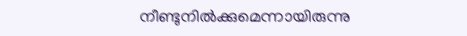നീണ്ടുനിൽക്കുമെന്നായിരുന്നു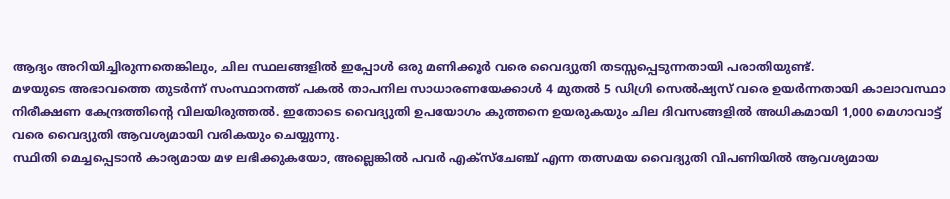ആദ്യം അറിയിച്ചിരുന്നതെങ്കിലും, ചില സ്ഥലങ്ങളിൽ ഇപ്പോൾ ഒരു മണിക്കൂർ വരെ വൈദ്യുതി തടസ്സപ്പെടുന്നതായി പരാതിയുണ്ട്.
മഴയുടെ അഭാവത്തെ തുടർന്ന് സംസ്ഥാനത്ത് പകൽ താപനില സാധാരണയേക്കാൾ 4 മുതൽ 5 ഡിഗ്രി സെൽഷ്യസ് വരെ ഉയർന്നതായി കാലാവസ്ഥാ നിരീക്ഷണ കേന്ദ്രത്തിന്റെ വിലയിരുത്തൽ. ഇതോടെ വൈദ്യുതി ഉപയോഗം കുത്തനെ ഉയരുകയും ചില ദിവസങ്ങളിൽ അധികമായി 1,000 മെഗാവാട്ട് വരെ വൈദ്യുതി ആവശ്യമായി വരികയും ചെയ്യുന്നു.
സ്ഥിതി മെച്ചപ്പെടാൻ കാര്യമായ മഴ ലഭിക്കുകയോ, അല്ലെങ്കിൽ പവർ എക്സ്ചേഞ്ച് എന്ന തത്സമയ വൈദ്യുതി വിപണിയിൽ ആവശ്യമായ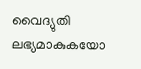വൈദ്യുതി ലഭ്യമാകുകയോ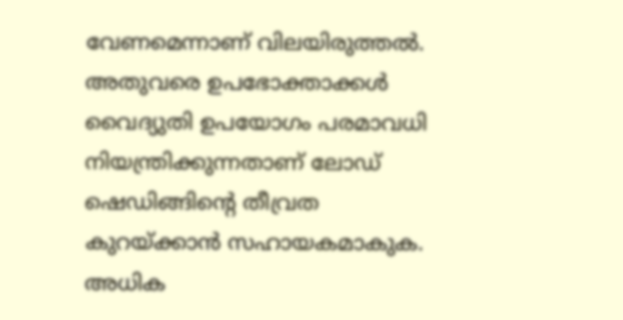വേണമെന്നാണ് വിലയിരുത്തൽ. അതുവരെ ഉപഭോക്താക്കൾ വൈദ്യുതി ഉപയോഗം പരമാവധി നിയന്ത്രിക്കുന്നതാണ് ലോഡ് ഷെഡിങ്ങിന്റെ തീവ്രത കുറയ്ക്കാൻ സഹായകമാകുക.
അധിക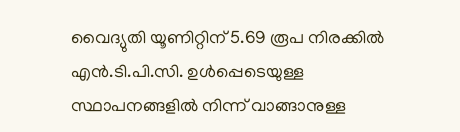വൈദ്യുതി യൂണിറ്റിന് 5.69 രൂപ നിരക്കിൽ എൻ.ടി.പി.സി. ഉൾപ്പെടെയുള്ള സ്ഥാപനങ്ങളിൽ നിന്ന് വാങ്ങാനുള്ള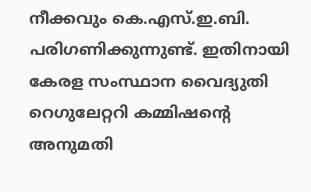നീക്കവും കെ.എസ്.ഇ.ബി. പരിഗണിക്കുന്നുണ്ട്. ഇതിനായി കേരള സംസ്ഥാന വൈദ്യുതി റെഗുലേറ്ററി കമ്മിഷന്റെ അനുമതി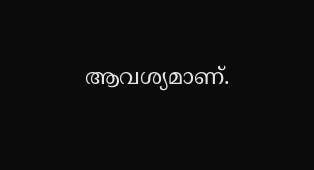ആവശ്യമാണ്.